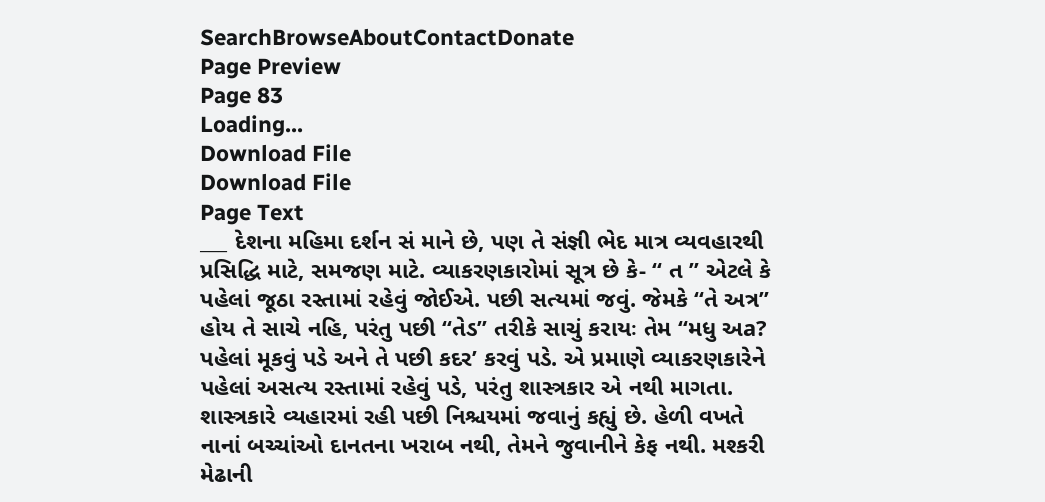SearchBrowseAboutContactDonate
Page Preview
Page 83
Loading...
Download File
Download File
Page Text
___ દેશના મહિમા દર્શન સં માને છે, પણ તે સંજ્ઞી ભેદ માત્ર વ્યવહારથી પ્રસિદ્ધિ માટે, સમજણ માટે. વ્યાકરણકારોમાં સૂત્ર છે કે- “ ત ” એટલે કે પહેલાં જૂઠા રસ્તામાં રહેવું જોઈએ. પછી સત્યમાં જવું. જેમકે “તે અત્ર” હોય તે સાચે નહિ, પરંતુ પછી “તેડ” તરીકે સાચું કરાયઃ તેમ “મધુ અa? પહેલાં મૂકવું પડે અને તે પછી કદર’ કરવું પડે. એ પ્રમાણે વ્યાકરણકારેને પહેલાં અસત્ય રસ્તામાં રહેવું પડે, પરંતુ શાસ્ત્રકાર એ નથી માગતા. શાસ્ત્રકારે વ્યહારમાં રહી પછી નિશ્ચયમાં જવાનું કહ્યું છે. હેળી વખતે નાનાં બચ્ચાંઓ દાનતના ખરાબ નથી, તેમને જુવાનીને કેફ નથી. મશ્કરી મેઢાની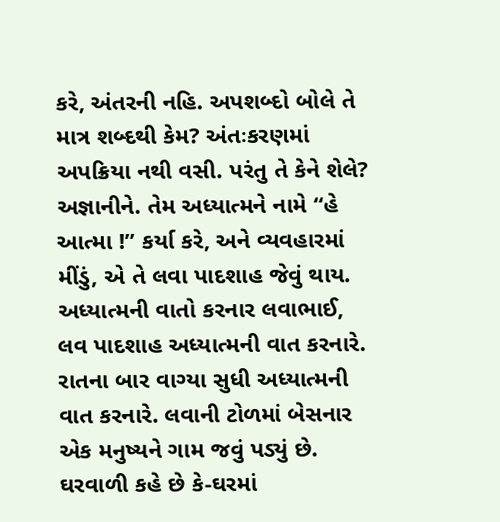કરે, અંતરની નહિ. અપશબ્દો બોલે તે માત્ર શબ્દથી કેમ? અંતઃકરણમાં અપક્રિયા નથી વસી. પરંતુ તે કેને શેલે? અજ્ઞાનીને. તેમ અધ્યાત્મને નામે “હે આત્મા !” કર્યા કરે, અને વ્યવહારમાં મીંડું, એ તે લવા પાદશાહ જેવું થાય. અધ્યાત્મની વાતો કરનાર લવાભાઈ, લવ પાદશાહ અધ્યાત્મની વાત કરનારે. રાતના બાર વાગ્યા સુધી અધ્યાત્મની વાત કરનારે. લવાની ટોળમાં બેસનાર એક મનુષ્યને ગામ જવું પડ્યું છે. ઘરવાળી કહે છે કે-ઘરમાં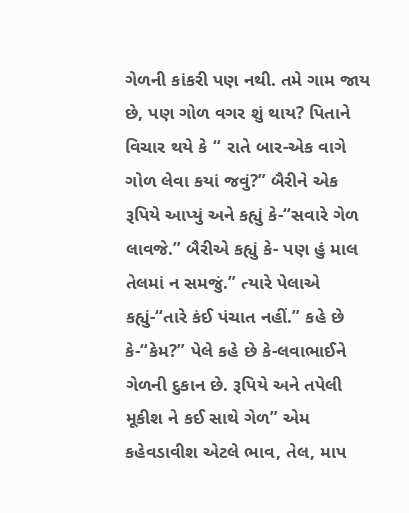ગેળની કાંકરી પણ નથી. તમે ગામ જાય છે, પણ ગોળ વગર શું થાય? પિતાને વિચાર થયે કે “ રાતે બાર-એક વાગે ગોળ લેવા કયાં જવું?” બૈરીને એક રૂપિયે આપ્યું અને કહ્યું કે-“સવારે ગેળ લાવજે.” બૈરીએ કહ્યું કે- પણ હું માલ તેલમાં ન સમજું.” ત્યારે પેલાએ કહ્યું-“તારે કંઈ પંચાત નહીં.” કહે છે કે-“કેમ?” પેલે કહે છે કે-લવાભાઈને ગેળની દુકાન છે. રૂપિયે અને તપેલી મૂકીશ ને કઈ સાથે ગેળ” એમ કહેવડાવીશ એટલે ભાવ, તેલ, માપ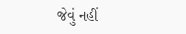જેવું નહીં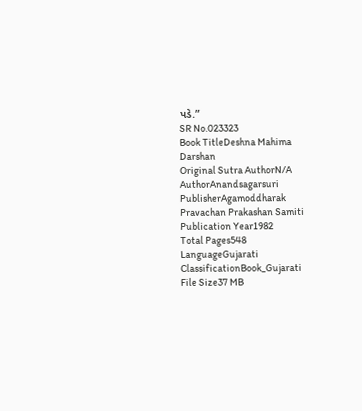પડે.”
SR No.023323
Book TitleDeshna Mahima Darshan
Original Sutra AuthorN/A
AuthorAnandsagarsuri
PublisherAgamoddharak Pravachan Prakashan Samiti
Publication Year1982
Total Pages548
LanguageGujarati
ClassificationBook_Gujarati
File Size37 MB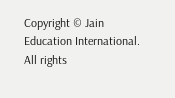Copyright © Jain Education International. All rights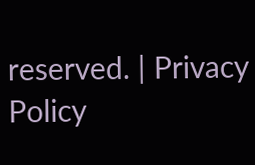reserved. | Privacy Policy